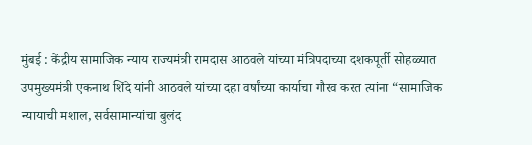मुंबई : केंद्रीय सामाजिक न्याय राज्यमंत्री रामदास आठवले यांच्या मंत्रिपदाच्या दशकपूर्ती सोहळ्यात उपमुख्यमंत्री एकनाथ शिंदे यांनी आठवले यांच्या दहा वर्षांच्या कार्याचा गौरव करत त्यांना “सामाजिक न्यायाची मशाल, सर्वसामान्यांचा बुलंद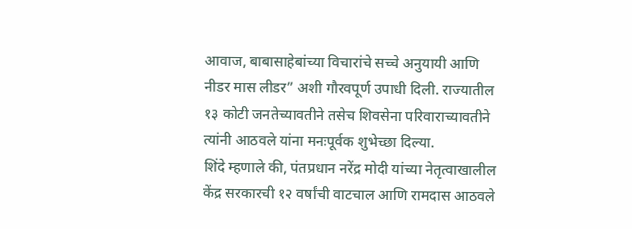आवाज, बाबासाहेबांच्या विचारांचे सच्चे अनुयायी आणि नीडर मास लीडर” अशी गौरवपूर्ण उपाधी दिली. राज्यातील १३ कोटी जनतेच्यावतीने तसेच शिवसेना परिवाराच्यावतीने त्यांनी आठवले यांना मनःपूर्वक शुभेच्छा दिल्या.
शिंदे म्हणाले की, पंतप्रधान नरेंद्र मोदी यांच्या नेतृत्वाखालील केंद्र सरकारची १२ वर्षांची वाटचाल आणि रामदास आठवले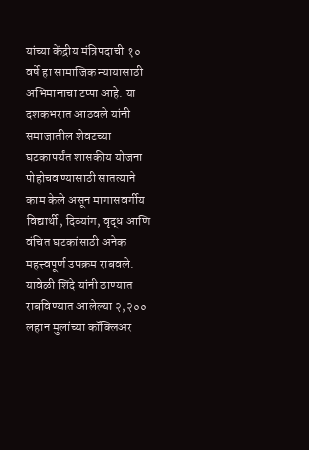यांच्या केंद्रीय मंत्रिपदाची १० वर्षे हा सामाजिक न्यायासाठी अभिमानाचा टप्पा आहे. या दशकभरात आठवले यांनी समाजातील शेवटच्या घटकापर्यंत शासकीय योजना पोहोचवण्यासाठी सातत्याने काम केले असून मागासवर्गीय विद्यार्थी, दिव्यांग, वृद्ध आणि वंचित घटकांसाठी अनेक महत्त्वपूर्ण उपक्रम राबवले.
यावेळी शिंदे यांनी ठाण्यात राबविण्यात आलेल्या २,२०० लहान मुलांच्या कॉक्लिअर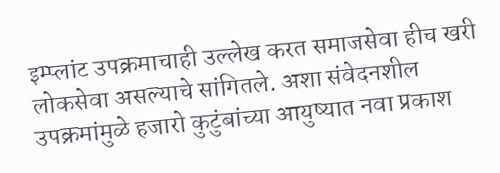इम्प्लांट उपक्रमाचाही उल्लेख करत समाजसेवा हीच खरी लोकसेवा असल्याचे सांगितले. अशा संवेदनशील उपक्रमांमुळे हजारो कुटुंबांच्या आयुष्यात नवा प्रकाश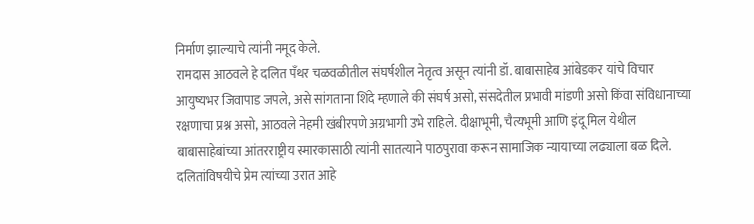निर्माण झाल्याचे त्यांनी नमूद केले.
रामदास आठवले हे दलित पँथर चळवळीतील संघर्षशील नेतृत्व असून त्यांनी डॉ. बाबासाहेब आंबेडकर यांचे विचार आयुष्यभर जिवापाड जपले, असे सांगताना शिंदे म्हणाले की संघर्ष असो, संसदेतील प्रभावी मांडणी असो किंवा संविधानाच्या रक्षणाचा प्रश्न असो, आठवले नेहमी खंबीरपणे अग्रभागी उभे राहिले. दीक्षाभूमी, चैत्यभूमी आणि इंदू मिल येथील बाबासाहेबांच्या आंतरराष्ट्रीय स्मारकासाठी त्यांनी सातत्याने पाठपुरावा करून सामाजिक न्यायाच्या लढ्याला बळ दिले.
दलितांविषयीचे प्रेम त्यांच्या उरात आहे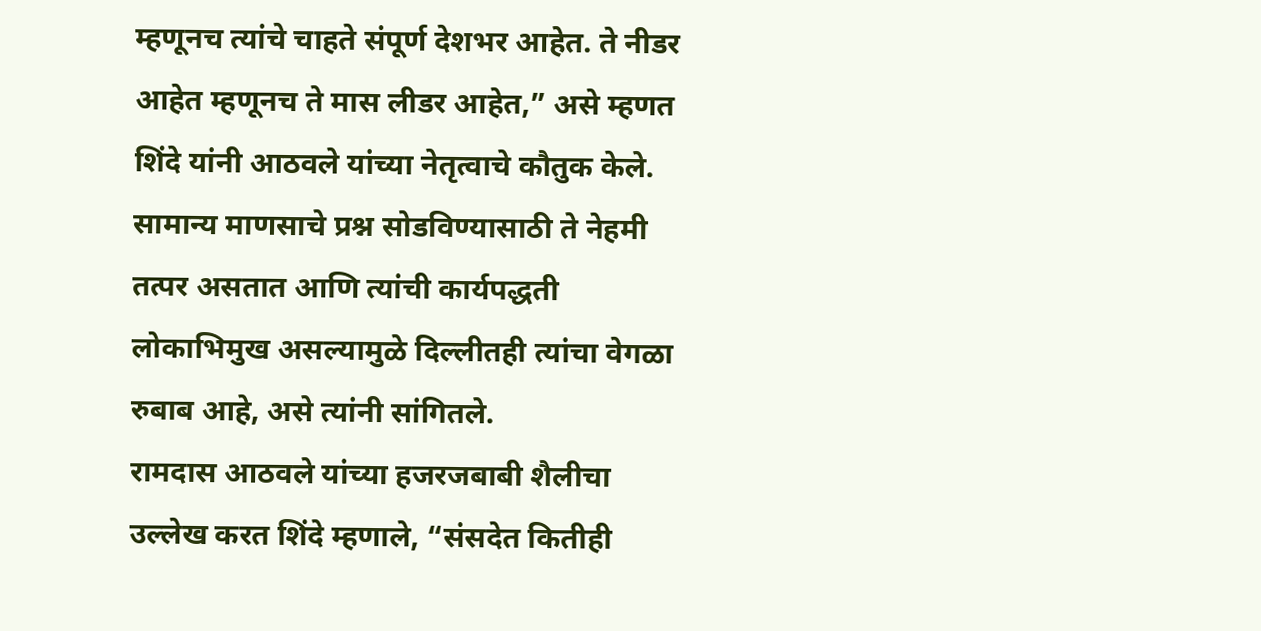म्हणूनच त्यांचे चाहते संपूर्ण देशभर आहेत. ते नीडर आहेत म्हणूनच ते मास लीडर आहेत,” असे म्हणत शिंदे यांनी आठवले यांच्या नेतृत्वाचे कौतुक केले.
सामान्य माणसाचे प्रश्न सोडविण्यासाठी ते नेहमी तत्पर असतात आणि त्यांची कार्यपद्धती लोकाभिमुख असल्यामुळे दिल्लीतही त्यांचा वेगळा रुबाब आहे, असे त्यांनी सांगितले.
रामदास आठवले यांच्या हजरजबाबी शैलीचा उल्लेख करत शिंदे म्हणाले, “संसदेत कितीही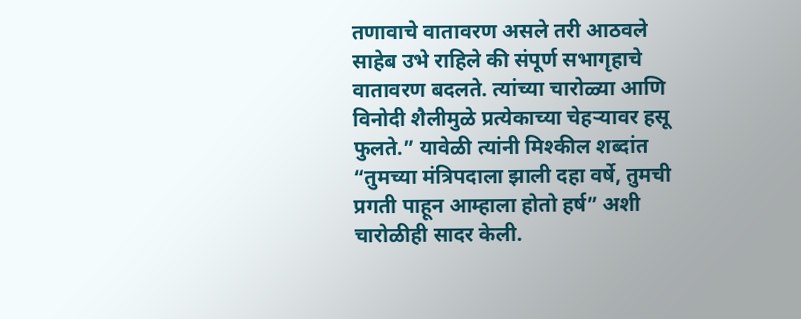तणावाचे वातावरण असले तरी आठवले साहेब उभे राहिले की संपूर्ण सभागृहाचे वातावरण बदलते. त्यांच्या चारोळ्या आणि विनोदी शैलीमुळे प्रत्येकाच्या चेहऱ्यावर हसू फुलते.” यावेळी त्यांनी मिश्कील शब्दांत “तुमच्या मंत्रिपदाला झाली दहा वर्षे, तुमची प्रगती पाहून आम्हाला होतो हर्ष” अशी चारोळीही सादर केली.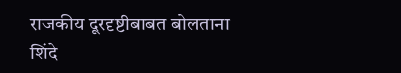राजकीय दूरदृष्टीबाबत बोलताना शिंदे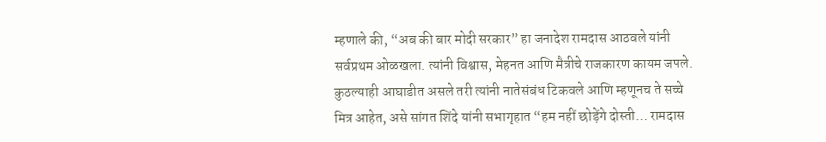म्हणाले की, “अब की बार मोदी सरकार” हा जनादेश रामदास आठवले यांनी सर्वप्रथम ओळखला. त्यांनी विश्वास, मेहनत आणि मैत्रीचे राजकारण कायम जपले. कुठल्याही आघाडीत असले तरी त्यांनी नातेसंबंध टिकवले आणि म्हणूनच ते सच्चे मित्र आहेत, असे सांगत शिंदे यांनी सभागृहात “हम नहीं छोड़ेंगे दोस्ती… रामदास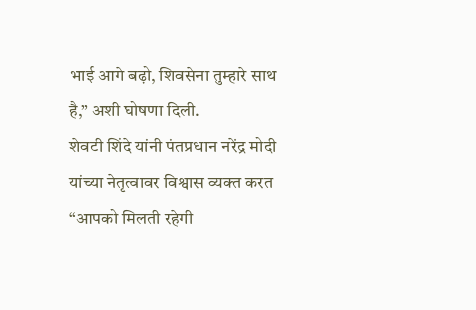भाई आगे बढ़ो, शिवसेना तुम्हारे साथ है,” अशी घोषणा दिली.
शेवटी शिंदे यांनी पंतप्रधान नरेंद्र मोदी यांच्या नेतृत्वावर विश्वास व्यक्त करत “आपको मिलती रहेगी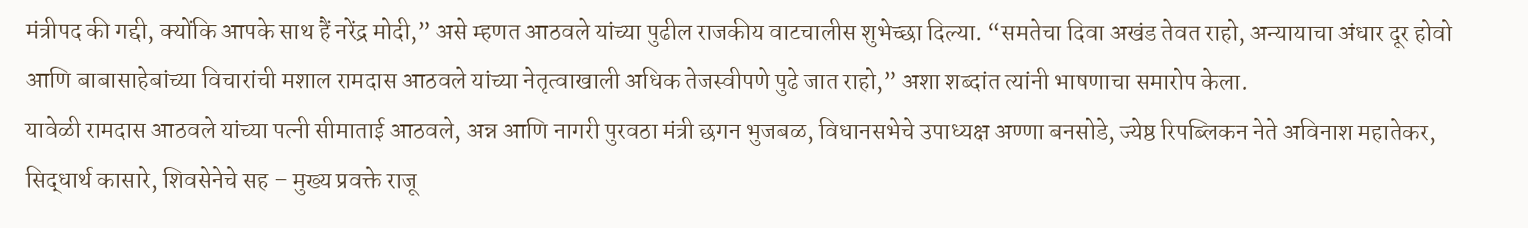मंत्रीपद की गद्दी, क्योंकि आपके साथ हैं नरेंद्र मोदी,” असे म्हणत आठवले यांच्या पुढील राजकीय वाटचालीस शुभेच्छा दिल्या. “समतेचा दिवा अखंड तेवत राहो, अन्यायाचा अंधार दूर होवो आणि बाबासाहेबांच्या विचारांची मशाल रामदास आठवले यांच्या नेतृत्वाखाली अधिक तेजस्वीपणे पुढे जात राहो,” अशा शब्दांत त्यांनी भाषणाचा समारोप केला.
यावेळी रामदास आठवले यांच्या पत्नी सीमाताई आठवले, अन्न आणि नागरी पुरवठा मंत्री छगन भुजबळ, विधानसभेचे उपाध्यक्ष अण्णा बनसोडे, ज्येष्ठ रिपब्लिकन नेते अविनाश महातेकर, सिद्धार्थ कासारे, शिवसेनेचे सह – मुख्य प्रवक्ते राजू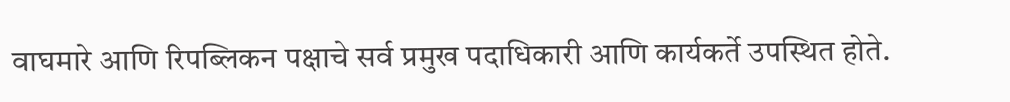वाघमारे आणि रिपब्लिकन पक्षाचे सर्व प्रमुख पदाधिकारी आणि कार्यकर्ते उपस्थित होते.